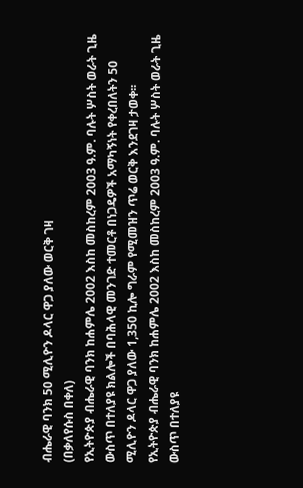ብሔራዊ ባንክ 50 ሚሊዮን ዶላር ዋጋ ያለው ወርቅ ገዛ
(በቃለየሱስ በቀለ)
የኢትዮጵያ ብሔራዊ ባንክ ከሐምሌ 2002 እስከ መስከረም 2003 ዓ.ም. ባሉት ሦስት ወራት ጊዜ ውስጥ በተለያዩ ክልሎች በባሕላዊ መንገድ ተመርቶ በነጋዴዎች አማካኝነት የቀረበለትን 50 ሚሊዮን ዶላር ዋጋ ያለው 1,350 ኪሎ ግራም የሚመዝን ጥሬ ወርቅ እንደገዛ ታወቀ፡፡
የኢትዮጵያ ብሔራዊ ባንክ ከሐምሌ 2002 እስከ መስከረም 2003 ዓ.ም. ባሉት ሦስት ወራት ጊዜ ውስጥ በተለያዩ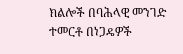ክልሎች በባሕላዊ መንገድ ተመርቶ በነጋዴዎች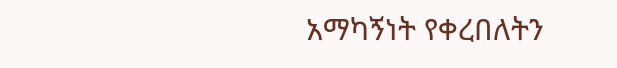አማካኝነት የቀረበለትን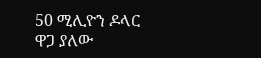50 ሚሊዮን ዶላር ዋጋ ያለው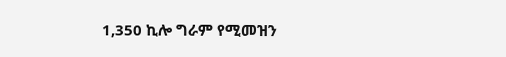1,350 ኪሎ ግራም የሚመዝን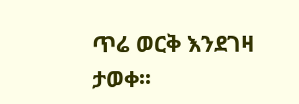ጥሬ ወርቅ እንደገዛ ታወቀ፡፡